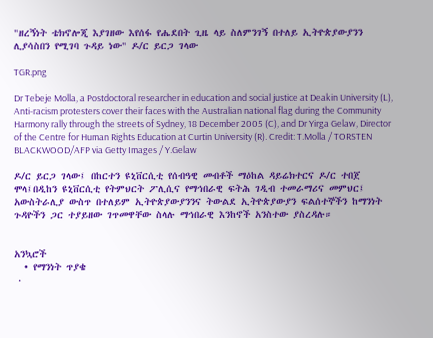"ዘረኝነት ቴክኖሎጂ እያገዘው እየሰፋ የሔደበት ጊዜ ላይ ስለምንገኝ በተለይ ኢትዮጵያውያንን ሊያሳስበን የሚገባ ጉዳይ ነው" ዶ/ር ይርጋ ገላው

TGR.png

Dr Tebeje Molla, a Postdoctoral researcher in education and social justice at Deakin University (L), Anti-racism protesters cover their faces with the Australian national flag during the Community Harmony rally through the streets of Sydney, 18 December 2005 (C), and Dr Yirga Gelaw, Director of the Centre for Human Rights Education at Curtin University (R). Credit: T.Molla / TORSTEN BLACKWOOD/AFP via Getty Images / Y.Gelaw

ዶ/ር ይርጋ ገላው፤ በከርተን ዩኒቨርሲቲ የሰብዓዊ መብቶች ማዕከል ዳይሬክተርና ዶ/ር ተበጀ ሞላ፤በዲከን ዩኒቨርሲቲ የትምህርት ፖሊሲና የማኅበራዊ ፍትሕ ገዲብ ተመራማሪና መምህር፤ አውስትራሊያ ውስጥ በተለይም ኢትዮጵያውያንንና ትውልደ ኢትዮጵያውያን ፍልሰተኞችን ከማንነት ጉዳዮችን ጋር ተያይዘው ገጥመዋቸው ስላሉ ማኅበራዊ እንከኖች አንስተው ያስረዳሉ።


አንኳሮች
  • የማንነት ጥያቄ
  •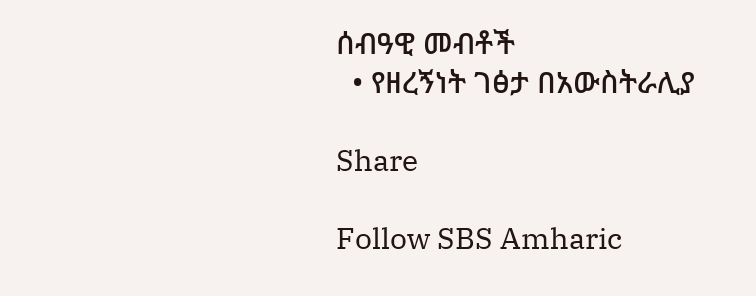ሰብዓዊ መብቶች
  • የዘረኝነት ገፅታ በአውስትራሊያ

Share

Follow SBS Amharic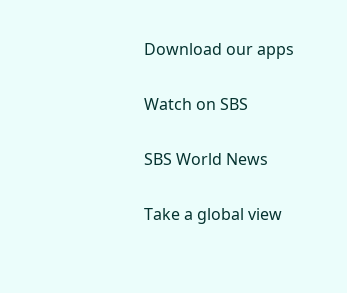Download our apps

Watch on SBS

SBS World News

Take a global view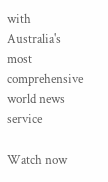with Australia's most comprehensive world news service

Watch now